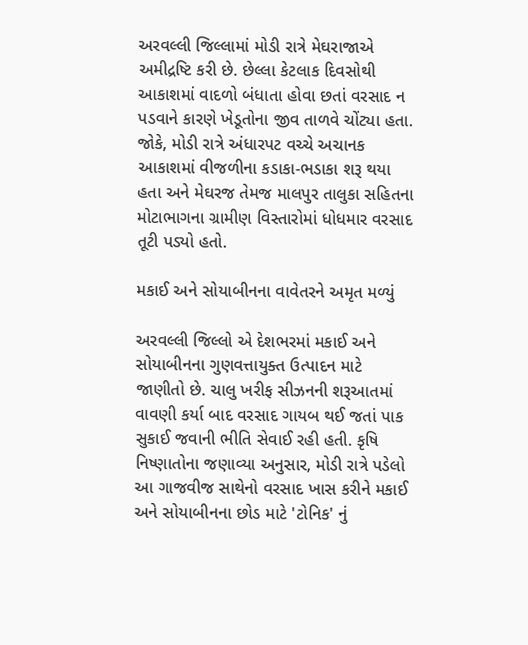અરવલ્લી જિલ્લામાં મોડી રાત્રે મેઘરાજાએ અમીદ્રષ્ટિ કરી છે. છેલ્લા કેટલાક દિવસોથી આકાશમાં વાદળો બંધાતા હોવા છતાં વરસાદ ન પડવાને કારણે ખેડૂતોના જીવ તાળવે ચોંટ્યા હતા. જોકે, મોડી રાત્રે અંધારપટ વચ્ચે અચાનક આકાશમાં વીજળીના કડાકા-ભડાકા શરૂ થયા હતા અને મેઘરજ તેમજ માલપુર તાલુકા સહિતના મોટાભાગના ગ્રામીણ વિસ્તારોમાં ધોધમાર વરસાદ તૂટી પડ્યો હતો.

મકાઈ અને સોયાબીનના વાવેતરને અમૃત મળ્યું

અરવલ્લી જિલ્લો એ દેશભરમાં મકાઈ અને સોયાબીનના ગુણવત્તાયુક્ત ઉત્પાદન માટે જાણીતો છે. ચાલુ ખરીફ સીઝનની શરૂઆતમાં વાવણી કર્યા બાદ વરસાદ ગાયબ થઈ જતાં પાક સુકાઈ જવાની ભીતિ સેવાઈ રહી હતી. કૃષિ નિષ્ણાતોના જણાવ્યા અનુસાર, મોડી રાત્રે પડેલો આ ગાજવીજ સાથેનો વરસાદ ખાસ કરીને મકાઈ અને સોયાબીનના છોડ માટે 'ટોનિક' નું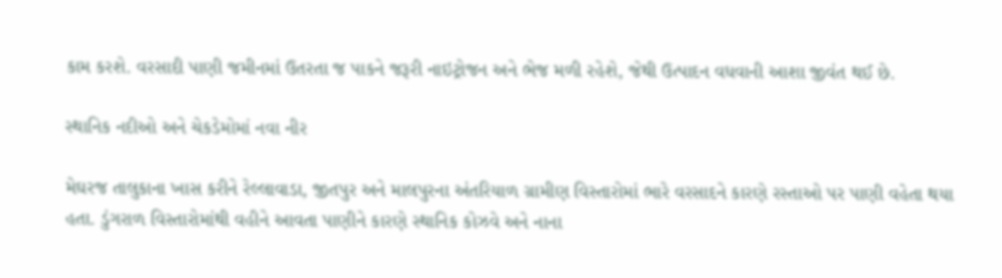કામ કરશે. વરસાદી પાણી જમીનમાં ઉતરતા જ પાકને જરૂરી નાઇટ્રોજન અને ભેજ મળી રહેશે, જેથી ઉત્પાદન વધવાની આશા જીવંત થઈ છે.

સ્થાનિક નદીઓ અને ચેકડેમોમાં નવા નીર

મેઘરજ તાલુકાના ખાસ કરીને રેલ્લાવાડા, જીતપુર અને માલપુરના અંતરિયાળ ગ્રામીણ વિસ્તારોમાં ભારે વરસાદને કારણે રસ્તાઓ પર પાણી વહેતા થયા હતા. ડુંગરાળ વિસ્તારોમાંથી વહીને આવતા પાણીને કારણે સ્થાનિક કોઝવે અને નાના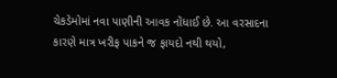ચેકડેમોમાં નવા પાણીની આવક નોંધાઈ છે. આ વરસાદના કારણે માત્ર ખરીફ પાકને જ ફાયદો નથી થયો,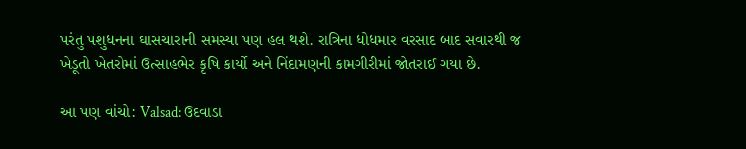પરંતુ પશુધનના ઘાસચારાની સમસ્યા પણ હલ થશે. રાત્રિના ધોધમાર વરસાદ બાદ સવારથી જ ખેડૂતો ખેતરોમાં ઉત્સાહભેર કૃષિ કાર્યો અને નિંદામણની કામગીરીમાં જોતરાઈ ગયા છે.

આ પણ વાંચો: Valsad: ઉદવાડા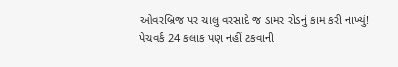ઓવરબ્રિજ પર ચાલુ વરસાદે જ ડામર રોડનું કામ કરી નાખ્યું! પેચવર્ક 24 કલાક પણ નહીં ટકવાની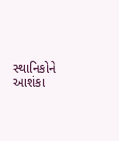સ્થાનિકોને આશંકા